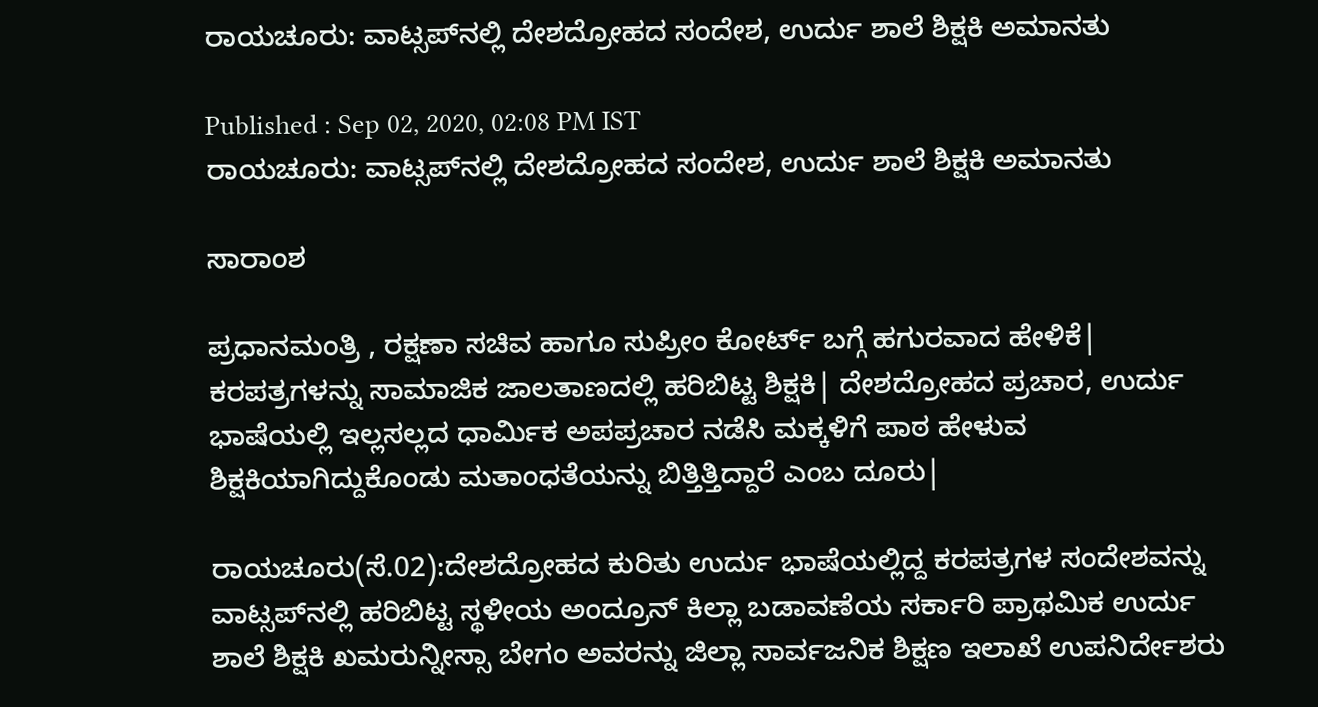ರಾಯಚೂರು: ವಾಟ್ಸಪ್‌ನಲ್ಲಿ ದೇಶದ್ರೋಹದ ಸಂದೇಶ, ಉರ್ದು ಶಾಲೆ ಶಿಕ್ಷಕಿ ಅಮಾನತು

Published : Sep 02, 2020, 02:08 PM IST
ರಾಯಚೂರು: ವಾಟ್ಸಪ್‌ನಲ್ಲಿ ದೇಶದ್ರೋಹದ ಸಂದೇಶ, ಉರ್ದು ಶಾಲೆ ಶಿಕ್ಷಕಿ ಅಮಾನತು

ಸಾರಾಂಶ

ಪ್ರಧಾನಮಂತ್ರಿ , ರಕ್ಷಣಾ ಸಚಿವ ಹಾಗೂ ಸುಪ್ರೀಂ ಕೋರ್ಟ್‌ ಬಗ್ಗೆ ಹಗುರವಾದ ಹೇಳಿಕೆ| ಕರಪತ್ರಗಳನ್ನು ಸಾಮಾಜಿಕ ಜಾಲತಾಣದಲ್ಲಿ ಹರಿಬಿಟ್ಟ ಶಿಕ್ಷಕಿ| ದೇಶದ್ರೋಹದ ಪ್ರಚಾರ, ಉರ್ದು ಭಾಷೆಯಲ್ಲಿ ಇಲ್ಲಸಲ್ಲದ ಧಾರ್ಮಿಕ ಅಪಪ್ರಚಾರ ನಡೆಸಿ ಮಕ್ಕಳಿಗೆ ಪಾಠ ಹೇಳುವ ಶಿಕ್ಷಕಿಯಾಗಿದ್ದುಕೊಂಡು ಮತಾಂಧತೆಯನ್ನು ಬಿತ್ತಿತ್ತಿದ್ದಾರೆ ಎಂಬ ದೂರು|

ರಾಯಚೂರು(ಸೆ.02):ದೇಶದ್ರೋಹದ ಕುರಿತು ಉರ್ದು ಭಾಷೆಯಲ್ಲಿದ್ದ ಕರಪತ್ರಗಳ ಸಂದೇಶವನ್ನು ವಾಟ್ಸಪ್‌ನಲ್ಲಿ ಹರಿಬಿಟ್ಟ ಸ್ಥಳೀಯ ಅಂದ್ರೂನ್‌ ಕಿಲ್ಲಾ ಬಡಾವಣೆಯ ಸರ್ಕಾರಿ ಪ್ರಾಥಮಿಕ ಉರ್ದು ಶಾಲೆ ಶಿಕ್ಷಕಿ ಖಮರುನ್ನೀಸ್ಸಾ ಬೇಗಂ ಅವರನ್ನು ಜಿಲ್ಲಾ ಸಾರ್ವಜನಿಕ ಶಿಕ್ಷಣ ಇಲಾಖೆ ಉಪನಿರ್ದೇಶರು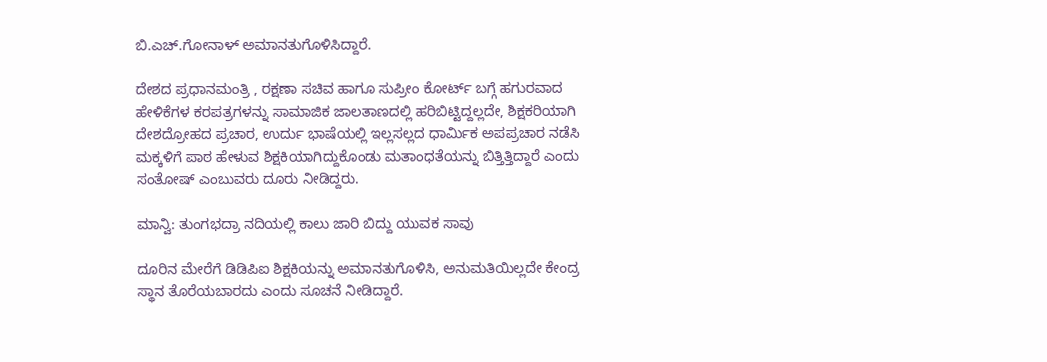ಬಿ.ಎಚ್‌.ಗೋನಾಳ್‌ ಅಮಾನತುಗೊಳಿಸಿದ್ದಾರೆ.

ದೇಶದ ಪ್ರಧಾನಮಂತ್ರಿ , ರಕ್ಷಣಾ ಸಚಿವ ಹಾಗೂ ಸುಪ್ರೀಂ ಕೋರ್ಟ್‌ ಬಗ್ಗೆ ಹಗುರವಾದ ಹೇಳಿಕೆಗಳ ಕರಪತ್ರಗಳನ್ನು ಸಾಮಾಜಿಕ ಜಾಲತಾಣದಲ್ಲಿ ಹರಿಬಿಟ್ಟಿದ್ದಲ್ಲದೇ, ಶಿಕ್ಷಕರಿಯಾಗಿ ದೇಶದ್ರೋಹದ ಪ್ರಚಾರ, ಉರ್ದು ಭಾಷೆಯಲ್ಲಿ ಇಲ್ಲಸಲ್ಲದ ಧಾರ್ಮಿಕ ಅಪಪ್ರಚಾರ ನಡೆಸಿ ಮಕ್ಕಳಿಗೆ ಪಾಠ ಹೇಳುವ ಶಿಕ್ಷಕಿಯಾಗಿದ್ದುಕೊಂಡು ಮತಾಂಧತೆಯನ್ನು ಬಿತ್ತಿತ್ತಿದ್ದಾರೆ ಎಂದು ಸಂತೋಷ್‌ ಎಂಬುವರು ದೂರು ನೀಡಿದ್ದರು.

ಮಾನ್ವಿ: ತುಂಗಭದ್ರಾ ನದಿಯಲ್ಲಿ ಕಾಲು ಜಾರಿ ಬಿದ್ದು ಯುವಕ ಸಾವು

ದೂರಿನ ಮೇರೆಗೆ ಡಿಡಿಪಿಐ ಶಿಕ್ಷಕಿಯನ್ನು ಅಮಾನತುಗೊಳಿಸಿ, ಅನುಮತಿಯಿಲ್ಲದೇ ಕೇಂದ್ರ ಸ್ಥಾನ ತೊರೆಯಬಾರದು ಎಂದು ಸೂಚನೆ ನೀಡಿದ್ದಾರೆ.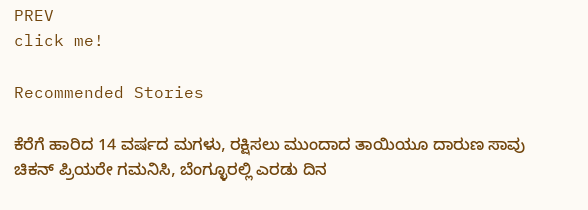PREV
click me!

Recommended Stories

ಕೆರೆಗೆ ಹಾರಿದ 14 ವರ್ಷದ ಮಗಳು, ರಕ್ಷಿಸಲು ಮುಂದಾದ ತಾಯಿಯೂ ದಾರುಣ ಸಾವು
ಚಿಕನ್‌ ಪ್ರಿಯರೇ ಗಮನಿಸಿ, ಬೆಂಗ್ಳೂರಲ್ಲಿ ಎರಡು ದಿನ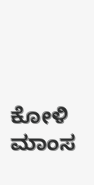ಕೋಳಿ ಮಾಂಸ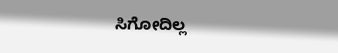ಸಿಗೋದಿಲ್ಲ